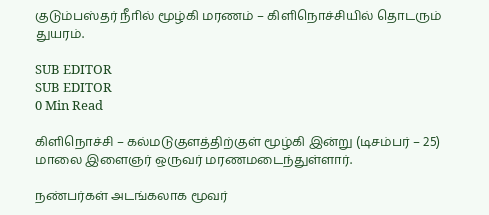குடும்பஸ்தர் நீாில் மூழ்கி மரணம் – கிளிநொச்சியில் தொடரும் துயரம்.

SUB EDITOR
SUB EDITOR
0 Min Read

கிளிநொச்சி – கல்மடுகுளத்திற்குள் மூழ்கி இன்று (டிசம்பர் – 25) மாலை இளைஞர் ஒருவர் மரணமடைந்துள்ளார்.

நண்பர்கள் அடங்கலாக மூவர்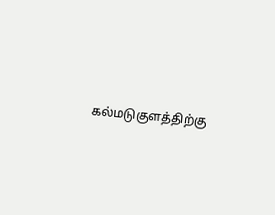கல்மடுகுளத்திற்கு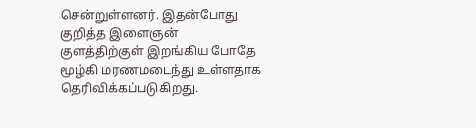சென்றுள்ளனர். இதன்போது குறித்த இளைஞன் குளத்திற்குள் இறங்கிய போதே மூழ்கி மரணமடைந்து உள்ளதாக தெரிவிக்கப்படுகிறது.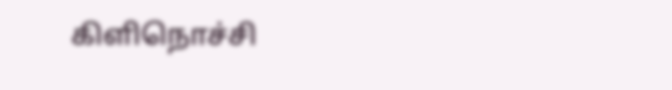கிளிநொச்சி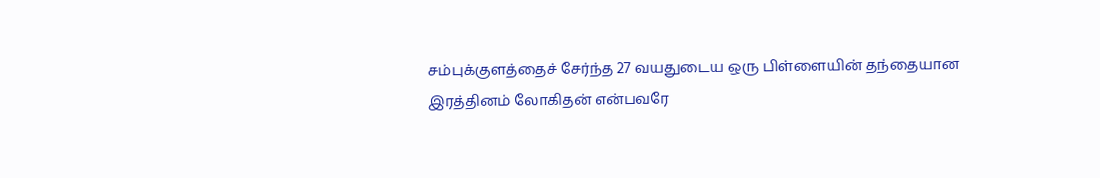சம்புக்குளத்தைச் சேர்ந்த 27 வயதுடைய ஒரு பிள்ளையின் தந்தையான இரத்தினம் லோகிதன் என்பவரே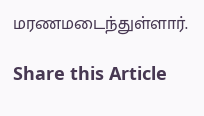மரணமடைந்துள்ளார்.

Share this Article